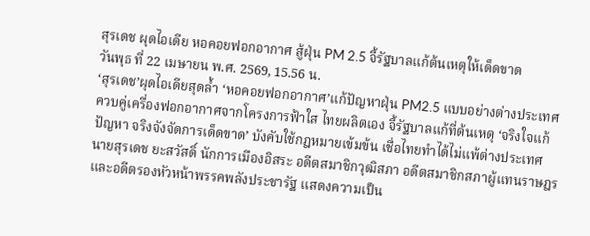สุรเดช ผุดไอเดีย หอคอยฟอกอากาศ สู้ฝุ่น PM 2.5 จี้รัฐบาลแก้ต้นเหตุให้เด็ดขาด
วันพุธ ที่ 22 เมษายน พ.ศ. 2569, 15.56 น.
‘สุรเดช’ผุดไอเดียสุดล้ำ ‘หอคอยฟอกอากาศ’แก้ปัญหาฝุ่น PM2.5 แบบอย่างต่างประเทศ ควบคู่เครื่องฟอกอากาศจากโครงการฟ้าใส ไทยผลิตเอง จี้รัฐบาลแก้ที่ต้นเหตุ ‘จริงใจแก้ปัญหา จริงจังจัดการเด็ดขาด’ บังคับใช้กฎหมายเข้มข้น เชื่อไทยทำได้ไม่แพ้ต่างประเทศ
นายสุรเดช ยะสวัสดิ์ นักการเมืองอิสระ อดีตสมาชิกวุฒิสภา อดีตสมาชิกสภาผู้แทนราษฎร และอดีตรองหัวหน้าพรรคพลังประชารัฐ แสดงความเป็น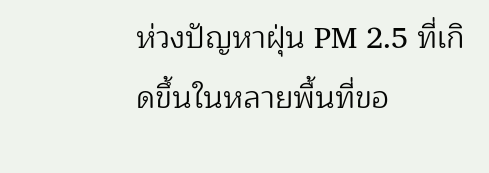ห่วงปัญหาฝุ่น PM 2.5 ที่เกิดขึ้นในหลายพื้นที่ขอ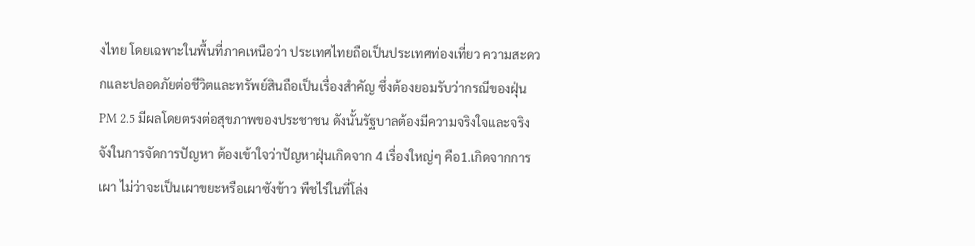งไทย โดยเฉพาะในพื้นที่ภาคเหนือว่า ประเทศไทยถือเป็นประเทศท่องเที่ยว ความสะดวกและปลอดภัยต่อชีวิตและทรัพย์สินถือเป็นเรื่องสำคัญ ซึ่งต้องยอมรับว่ากรณีของฝุ่น PM 2.5 มีผลโดยตรงต่อสุขภาพของประชาชน ดังนั้นรัฐบาลต้องมีความจริงใจและจริงจังในการจัดการปัญหา ต้องเข้าใจว่าปัญหาฝุ่นเกิดจาก 4 เรื่องใหญ่ๆ คือ1.เกิดจากการเผา ไม่ว่าจะเป็นเผาขยะหรือเผาซังข้าว พืชไร่ในที่โล่ง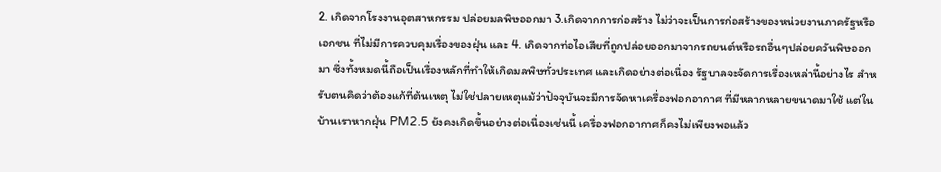2. เกิดจากโรงงานอุตสาหกรรม ปล่อยมลพิษออกมา 3.เกิดจากการก่อสร้าง ไม่ว่าจะเป็นการก่อสร้างของหน่วยงานภาครัฐหรือเอกชน ที่ไม่มีการควบคุมเรื่องของฝุ่น และ 4. เกิดจากท่อไอเสียที่ถูกปล่อยออกมาจากรถยนต์หรือรถอื่นๆปล่อยควันพิษออกมา ซึ่งทั้งหมดนี้ถือเป็นเรื่องหลักที่ทำให้เกิดมลพิษทั่วประเทศ และเกิดอย่างต่อเนื่อง รัฐบาลจะจัดการเรื่องเหล่านี้อย่างไร สำหรับตนคิดว่าต้องแก้ที่ต้นเหตุ ไม่ใช่ปลายเหตุแม้ว่าปัจจุบันจะมีการจัดหาเครื่องฟอกอากาศ ที่มีหลากหลายขนาดมาใช้ แต่ในบ้านเราหากฝุ่น PM2.5 ยังคงเกิดขึ้นอย่างต่อเนื่องเช่นนี้ เครื่องฟอกอากาศก็คงไม่เพียงพอแล้ว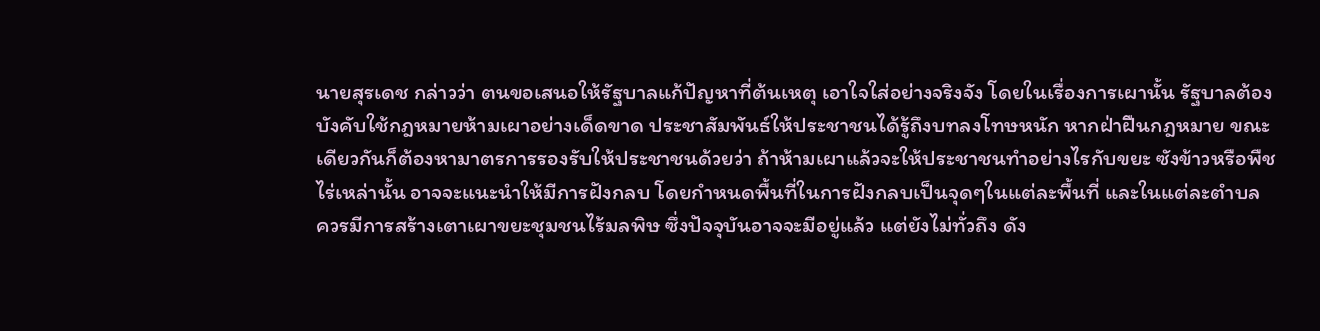นายสุรเดช กล่าวว่า ตนขอเสนอให้รัฐบาลแก้ปัญหาที่ต้นเหตุ เอาใจใส่อย่างจริงจัง โดยในเรื่องการเผานั้น รัฐบาลต้องบังคับใช้กฎหมายห้ามเผาอย่างเด็ดขาด ประชาสัมพันธ์ให้ประชาชนได้รู้ถึงบทลงโทษหนัก หากฝ่าฝืนกฎหมาย ขณะเดียวกันก็ต้องหามาตรการรองรับให้ประชาชนด้วยว่า ถ้าห้ามเผาแล้วจะให้ประชาชนทำอย่างไรกับขยะ ซังข้าวหรือพืชไร่เหล่านั้น อาจจะแนะนำให้มีการฝังกลบ โดยกำหนดพื้นที่ในการฝังกลบเป็นจุดๆในแต่ละพื้นที่ และในแต่ละตำบล ควรมีการสร้างเตาเผาขยะชุมชนไร้มลพิษ ซึ่งปัจจุบันอาจจะมีอยู่แล้ว แต่ยังไม่ทั่วถึง ดัง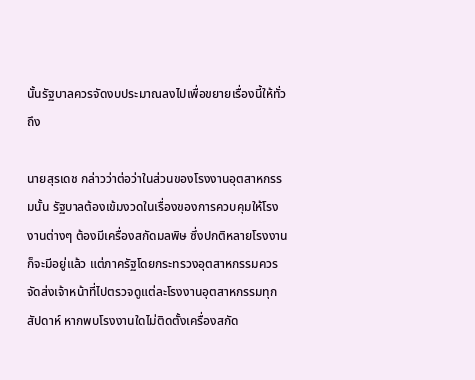นั้นรัฐบาลควรจัดงบประมาณลงไปเพื่อขยายเรื่องนี้ให้ทั่วถึง

นายสุรเดช กล่าวว่าต่อว่าในส่วนของโรงงานอุตสาหกรรมนั้น รัฐบาลต้องเข้มงวดในเรื่องของการควบคุมให้โรงงานต่างๆ ต้องมีเครื่องสกัดมลพิษ ซึ่งปกติหลายโรงงานก็จะมีอยู่แล้ว แต่ภาครัฐโดยกระทรวงอุตสาหกรรมควรจัดส่งเจ้าหน้าที่ไปตรวจดูแต่ละโรงงานอุตสาหกรรมทุกสัปดาห์ หากพบโรงงานใดไม่ติดตั้งเครื่องสกัด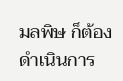มลพิษ ก็ต้องดำเนินการ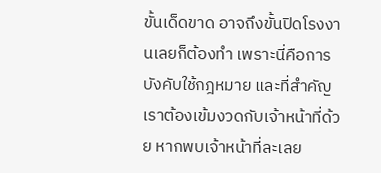ขั้นเด็ดขาด อาจถึงขั้นปิดโรงงานเลยก็ต้องทำ เพราะนี่คือการบังคับใช้กฎหมาย และที่สำคัญเราต้องเข้มงวดกับเจ้าหน้าที่ด้วย หากพบเจ้าหน้าที่ละเลย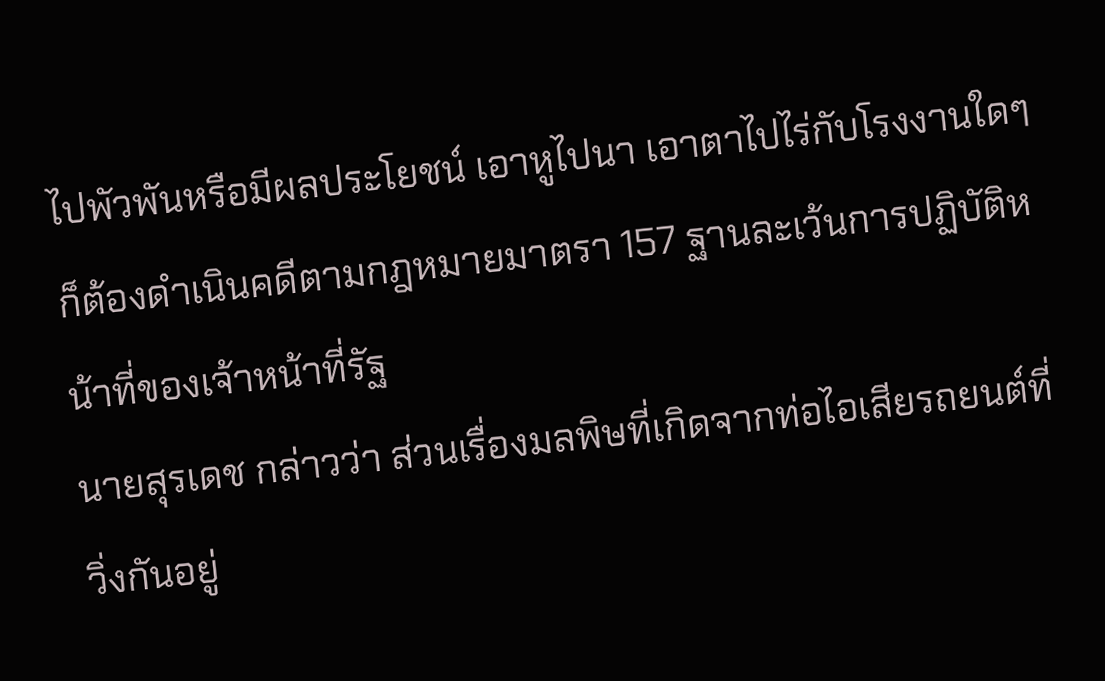ไปพัวพันหรือมีผลประโยชน์ เอาหูไปนา เอาตาไปไร่กับโรงงานใดๆ ก็ต้องดำเนินคดีตามกฎหมายมาตรา 157 ฐานละเว้นการปฏิบัติหน้าที่ของเจ้าหน้าที่รัฐ
นายสุรเดช กล่าวว่า ส่วนเรื่องมลพิษที่เกิดจากท่อไอเสียรถยนต์ที่วิ่งกันอยู่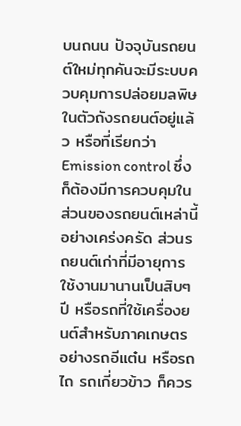บนถนน ปัจจุบันรถยนต์ใหม่ทุกคันจะมีระบบควบคุมการปล่อยมลพิษในตัวถังรถยนต์อยู่แล้ว หรือที่เรียกว่า Emission control ซึ่งก็ต้องมีการควบคุมในส่วนของรถยนต์เหล่านี้อย่างเคร่งครัด ส่วนรถยนต์เก่าที่มีอายุการใช้งานมานานเป็นสิบๆปี หรือรถที่ใช้เครื่องยนต์สำหรับภาคเกษตร อย่างรถอีแต๋น หรือรถไถ รถเกี่ยวข้าว ก็ควร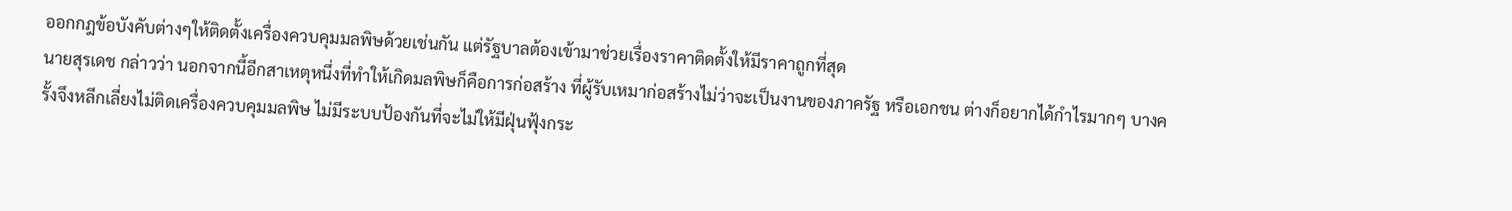ออกกฎข้อบังคับต่างๆให้ติดตั้งเครื่องควบคุมมลพิษด้วยเช่นกัน แต่รัฐบาลต้องเข้ามาช่วยเรื่องราคาติดตั้งให้มีราคาถูกที่สุด
นายสุรเดช กล่าวว่า นอกจากนี้อีกสาเหตุหนึ่งที่ทำให้เกิดมลพิษก็คือการก่อสร้าง ที่ผู้รับเหมาก่อสร้างไม่ว่าจะเป็นงานของภาครัฐ หรือเอกชน ต่างก็อยากได้กำไรมากๆ บางครั้งจึงหลีกเลี่ยงไม่ติดเครื่องควบคุมมลพิษ ไม่มีระบบป้องกันที่จะไม่ให้มีฝุ่นฟุ้งกระ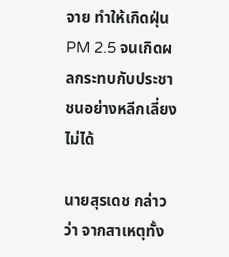จาย ทำให้เกิดฝุ่น PM 2.5 จนเกิดผลกระทบกับประชาชนอย่างหลีกเลี่ยงไม่ได้

นายสุรเดช กล่าวว่า จากสาเหตุทั้ง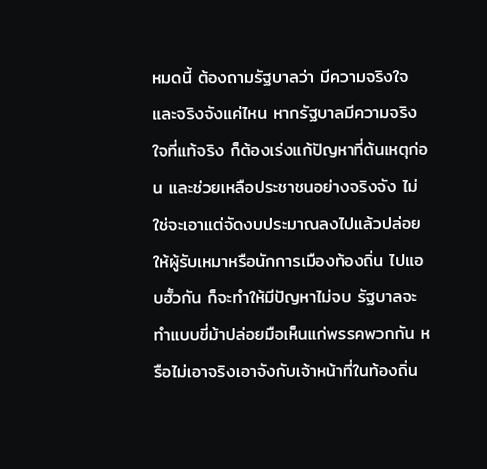หมดนี้ ต้องถามรัฐบาลว่า มีความจริงใจและจริงจังแค่ไหน หากรัฐบาลมีความจริงใจที่แท้จริง ก็ต้องเร่งแก้ปัญหาที่ต้นเหตุก่อน และช่วยเหลือประชาชนอย่างจริงจัง ไม่ใช่จะเอาแต่จัดงบประมาณลงไปแล้วปล่อยให้ผู้รับเหมาหรือนักการเมืองท้องถิ่น ไปแอบฮั้วกัน ก็จะทำให้มีปัญหาไม่จบ รัฐบาลจะทำแบบขี่ม้าปล่อยมือเห็นแก่พรรคพวกกัน หรือไม่เอาจริงเอาจังกับเจ้าหน้าที่ในท้องถิ่น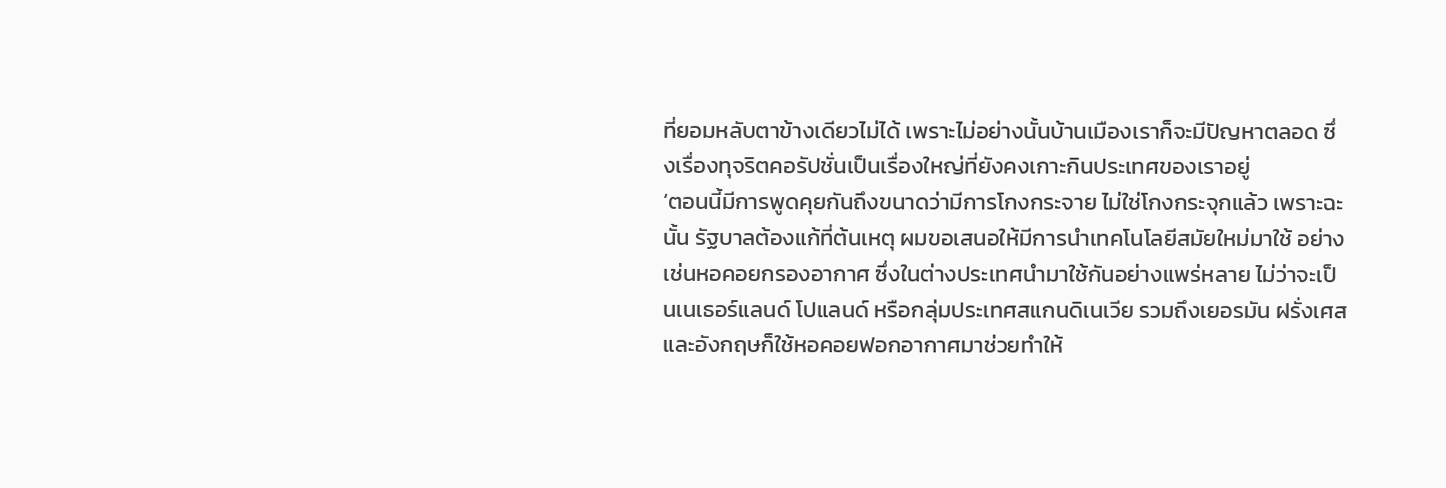ที่ยอมหลับตาข้างเดียวไม่ได้ เพราะไม่อย่างนั้นบ้านเมืองเราก็จะมีปัญหาตลอด ซึ่งเรื่องทุจริตคอรัปชั่นเป็นเรื่องใหญ่ที่ยังคงเกาะกินประเทศของเราอยู่
‘ตอนนี้มีการพูดคุยกันถึงขนาดว่ามีการโกงกระจาย ไม่ใช่โกงกระจุกแล้ว เพราะฉะนั้น รัฐบาลต้องแก้ที่ต้นเหตุ ผมขอเสนอให้มีการนำเทคโนโลยีสมัยใหม่มาใช้ อย่างเช่นหอคอยกรองอากาศ ซึ่งในต่างประเทศนำมาใช้กันอย่างแพร่หลาย ไม่ว่าจะเป็นเนเธอร์แลนด์ โปแลนด์ หรือกลุ่มประเทศสแกนดิเนเวีย รวมถึงเยอรมัน ฝรั่งเศส และอังกฤษก็ใช้หอคอยฟอกอากาศมาช่วยทำให้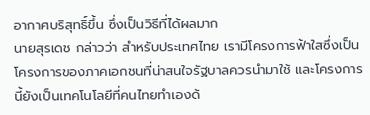อากาศบริสุทธิ์ขึ้น ซึ่งเป็นวิธีที่ได้ผลมาก
นายสุรเดช กล่าวว่า สำหรับประเทศไทย เรามีโครงการฟ้าใสซึ่งเป็นโครงการของภาคเอกชนที่น่าสนใจรัฐบาลควรนำมาใช้ และโครงการนี้ยังเป็นเทคโนโลยีที่คนไทยทำเองด้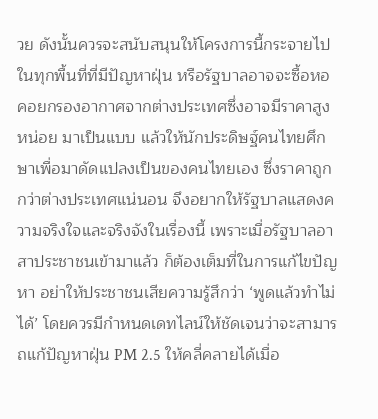วย ดังนั้นควรจะสนับสนุนให้โครงการนี้กระจายไปในทุกพื้นที่ที่มีปัญหาฝุ่น หรือรัฐบาลอาจจะซื้อหอคอยกรองอากาศจากต่างประเทศซึ่งอาจมีราคาสูงหน่อย มาเป็นแบบ แล้วให้นักประดิษฐ์คนไทยศึกษาเพื่อมาดัดแปลงเป็นของคนไทยเอง ซึ่งราคาถูกกว่าต่างประเทศแน่นอน จึงอยากให้รัฐบาลแสดงความจริงใจและจริงจังในเรื่องนี้ เพราะเมื่อรัฐบาลอาสาประชาชนเข้ามาแล้ว ก็ต้องเต็มที่ในการแก้ไขปัญหา อย่าให้ประชาชนเสียความรู้สึกว่า ‘พูดแล้วทำไม่ได้’ โดยควรมีกำหนดเดทไลน์ให้ชัดเจนว่าจะสามารถแก้ปัญหาฝุ่น PM 2.5 ให้คลี่คลายได้เมื่อ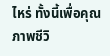ไหร่ ทั้งนี้เพื่อคุณภาพชีวิ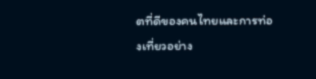ตที่ดีของคนไทยและการท่องเที่ยวอย่าง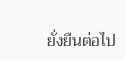ยั่งยืนต่อไป